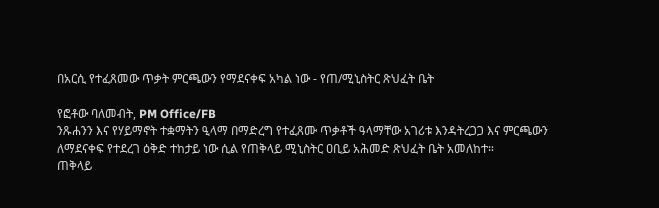በአርሲ የተፈጸመው ጥቃት ምርጫውን የማደናቀፍ አካል ነው - የጠ/ሚኒስትር ጽህፈት ቤት

የፎቶው ባለመብት, PM Office/FB
ንጹሐንን እና የሃይማኖት ተቋማትን ዒላማ በማድረግ የተፈጸሙ ጥቃቶች ዓላማቸው አገሪቱ እንዳትረጋጋ እና ምርጫውን ለማደናቀፍ የተደረገ ዕቅድ ተከታይ ነው ሲል የጠቅላይ ሚኒስትር ዐቢይ አሕመድ ጽህፈት ቤት አመለከተ።
ጠቅላይ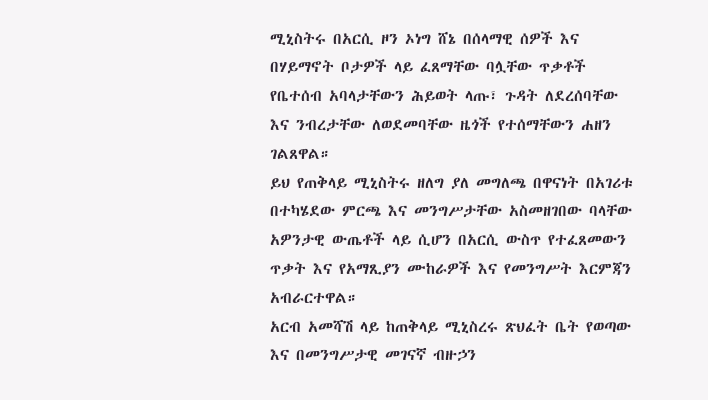ሚኒስትሩ በአርሲ ዞን ኦነግ ሸኔ በሰላማዊ ሰዎች እና በሃይማኖት ቦታዎች ላይ ፈጸማቸው ባሏቸው ጥቃቶች የቤተሰብ አባላታቸውን ሕይወት ላጡ፣ ጉዳት ለደረሰባቸው እና ንብረታቸው ለወደመባቸው ዜጎች የተሰማቸውን ሐዘን ገልጸዋል።
ይህ የጠቅላይ ሚኒስትሩ ዘለግ ያለ መግለጫ በዋናነት በአገሪቱ በተካሄደው ምርጫ እና መንግሥታቸው አስመዘገበው ባላቸው አዎንታዊ ውጤቶች ላይ ሲሆን በአርሲ ውስጥ የተፈጸመውን ጥቃት እና የአማጺያን ሙከራዎች እና የመንግሥት እርምጃን አብራርተዋል።
አርብ አመሻሽ ላይ ከጠቅላይ ሚኒስረሩ ጽህፈት ቤት የወጣው እና በመንግሥታዊ መገናኛ ብዙኃን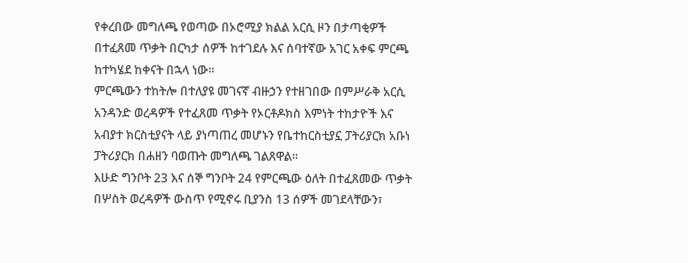የቀረበው መግለጫ የወጣው በኦሮሚያ ክልል አርሲ ዞን በታጣቂዎች በተፈጸመ ጥቃት በርካታ ሰዎች ከተገደሉ እና ሰባተኛው አገር አቀፍ ምርጫ ከተካሄደ ከቀናት በኋላ ነው።
ምርጫውን ተከትሎ በተለያዩ መገናኛ ብዙኃን የተዘገበው በምሥራቅ አርሲ አንዳንድ ወረዳዎች የተፈጸመ ጥቃት የኦርቶዶክስ እምነት ተከታዮች እና አብያተ ክርስቲያናት ላይ ያነጣጠረ መሆኑን የቤተከርስቲያኗ ፓትሪያርክ አቡነ ፓትሪያርክ በሐዘን ባወጡት መግለጫ ገልጸዋል።
እሁድ ግንቦት 23 እና ሰኞ ግንቦት 24 የምርጫው ዕለት በተፈጸመው ጥቃት በሦስት ወረዳዎች ውስጥ የሚኖሩ ቢያንስ 13 ሰዎች መገደላቸውን፣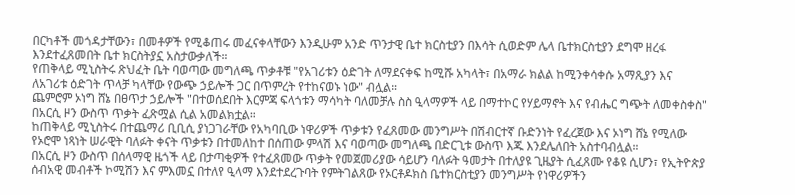በርካቶች መጎዳታቸውን፣ በመቶዎች የሚቆጠሩ መፈናቀላቸውን እንዲሁም አንድ ጥንታዊ ቤተ ክርስቲያን በእሳት ሲወድም ሌላ ቤተክርስቲያን ደግሞ ዘረፋ እንደተፈጸመበት ቤተ ክርስትያኗ አስታውቃለች።
የጠቅላይ ሚኒስትሩ ጽህፈት ቤት ባወጣው መግለጫ ጥቃቶቹ "የአገሪቱን ዕድገት ለማደናቀፍ ከሚሹ አካላት፣ በአማራ ክልል ከሚንቀሳቀሱ አማጺያን እና ለአገሪቱ ዕድገት ጥላቻ ካላቸው የውጭ ኃይሎች ጋር በጥምረት የተከናወኑ ነው" ብሏል።
ጨምሮም ኦነግ ሸኔ በፀጥታ ኃይሎች "በተወሰደበት እርምጃ ፍላጎቱን ማሳካት ባለመቻሉ ስስ ዒላማዎች ላይ በማተኮር የሃይማኖት እና የብሔር ግጭት ለመቀስቀስ" በአርሲ ዞን ውስጥ ጥቃት ፈጽሟል ሲል አመልክቷል።
ከጠቅላይ ሚኒስትሩ በተጨማሪ ቢቢሲ ያነጋገራቸው የአካባቢው ነዋሪዎች ጥቃቱን የፈጸመው መንግሥት በሽብርተኛ ቡድንነት የፈረጀው እና ኦነግ ሸኔ የሚለው የኦሮሞ ነጻነት ሠራዊት ባለፉት ቀናት ጥቃቱን በተመለከተ በሰጠው ምላሽ እና ባወጣው መግለጫ በድርጊቱ ውስጥ እጁ እንደሌለበት አስተባብሏል።
በአርሲ ዞን ውስጥ በሰላማዊ ዜጎች ላይ በታጣቂዎች የተፈጸመው ጥቃት የመጀመሪያው ሳይሆን ባለፉት ዓመታት በተለያዩ ጊዜያት ሲፈጸሙ የቆዩ ሲሆን፣ የኢትዮጵያ ሰብአዊ መብቶች ኮሚሽን እና ምእመኗ በተለየ ዒላማ እንደተደረጉባት የምትገልጸው የኦርቶዶክስ ቤተክርስቲያን መንግሥት የነዋሪዎችን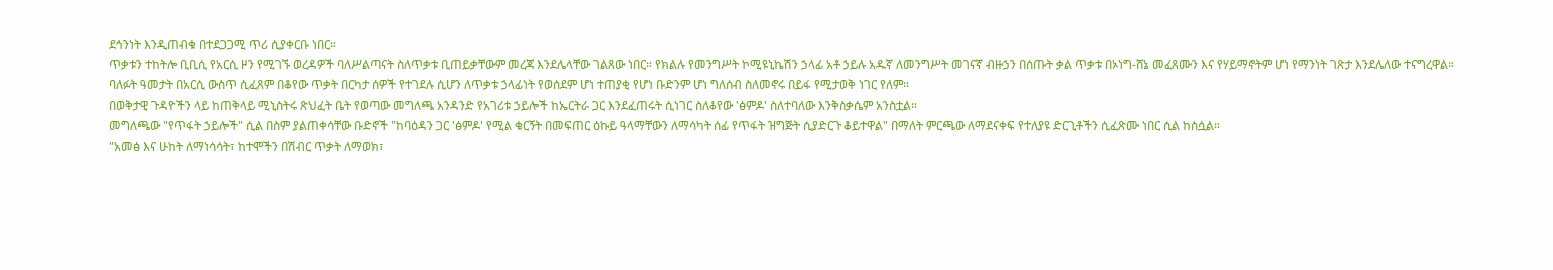ደኅንነት እንዲጠብቁ በተደጋጋሚ ጥሪ ሲያቀርቡ ነበር።
ጥቃቱን ተከትሎ ቢቢሲ የአርሲ ዞን የሚገኙ ወረዳዎች ባለሥልጣናት ስለጥቃቱ ቢጠይቃቸውም መረጃ እንደሌላቸው ገልጸው ነበር። የክልሉ የመንግሥት ኮሚዩኒኬሽን ኃላፊ አቶ ኃይሉ አዱኛ ለመንግሥት መገናኛ ብዙኃን በሰጡት ቃል ጥቃቱ በኦነግ-ሸኔ መፈጸሙን እና የሃይማኖትም ሆነ የማንነት ገጽታ እንደሌለው ተናግረዋል።
ባለፉት ዓመታት በአርሲ ውስጥ ሲፈጸም በቆየው ጥቃት በርካታ ሰዎች የተገደሉ ሲሆን ለጥቃቱ ኃላፊነት የወሰደም ሆነ ተጠያቂ የሆነ ቡድንም ሆነ ግለሰብ ስለመኖሩ በይፋ የሚታወቅ ነገር የለም።
በወቅታዊ ጉዳዮችን ላይ ከጠቅላይ ሚኒስትሩ ጽህፈት ቤት የወጣው መግለጫ አንዳንድ የአገሪቱ ኃይሎች ከኤርትራ ጋር እንደፈጠሩት ሲነገር ስለቆየው 'ፅምዶ' ስለተባለው እንቅስቃሴም አንስቷል።
መግለጫው "የጥፋት ኃይሎች" ሲል በስም ያልጠቀሳቸው ቡድኖች "ከባዕዳን ጋር 'ፅምዶ' የሚል ቁርኝት በመፍጠር ዕኩይ ዓላማቸውን ለማሳካት ሰፊ የጥፋት ዝግጅት ሲያድርጉ ቆይተዋል" በማለት ምርጫው ለማደናቀፍ የተለያዩ ድርጊቶችን ሲፈጽሙ ነበር ሲል ከስሷል።
"አመፅ እና ሁከት ለማነሳሳት፣ ከተሞችን በሽብር ጥቃት ለማወክ፣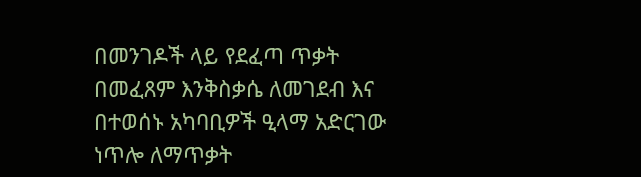በመንገዶች ላይ የደፈጣ ጥቃት በመፈጸም እንቅስቃሴ ለመገደብ እና በተወሰኑ አካባቢዎች ዒላማ አድርገው ነጥሎ ለማጥቃት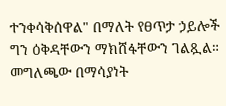ተንቀሳቅሰዋል" በማለት የፀጥታ ኃይሎች ግን ዕቅዳቸውን ማክሸፋቸውን ገልጿል።
መግለጫው በማሳያነት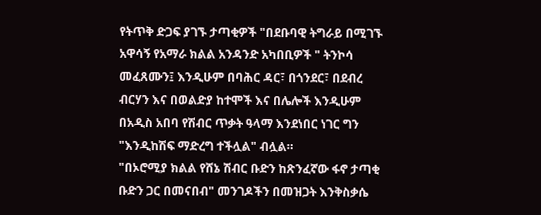የትጥቅ ድጋፍ ያገኙ ታጣቂዎች "በደቡባዊ ትግራይ በሚገኙ አዋሳኝ የአማራ ክልል አንዳንድ አካበቢዎች " ትንኮሳ መፈጸሙን፤ እንዲሁም በባሕር ዳር፣ በጎንደር፣ በደብረ ብርሃን እና በወልድያ ከተሞች እና በሌሎች እንዲሁም በአዲስ አበባ የሽብር ጥቃት ዓላማ እንደነበር ነገር ግን "እንዲከሽፍ ማድረግ ተችሏል" ብሏል።
"በኦሮሚያ ክልል የሸኔ ሽብር ቡድን ከጽንፈኛው ፋኖ ታጣቂ ቡድን ጋር በመናበብ" መንገዶችን በመዝጋት እንቅስቃሴ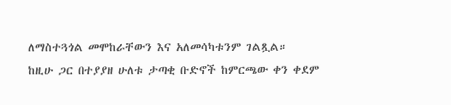ለማስተጓጎል መሞከራቸውን እና አለመሳካቱንም ገልጿል።
ከዚሁ ጋር በተያያዘ ሁለቱ ታጣቂ ቡድኖች ከምርጫው ቀን ቀደም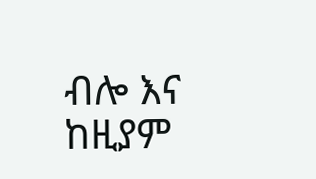ብሎ እና ከዚያም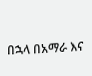በኋላ በአማራ እና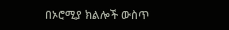በኦሮሚያ ክልሎች ውስጥ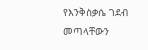የእንቅስቃሴ ገደብ መጣላቸውን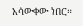አሳውቀው ነበር።